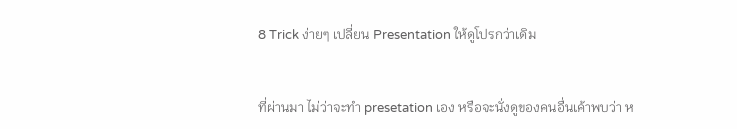8 Trick ง่ายๆ เปลี่ยน Presentation ให้ดูโปรกว่าเดิม


ที่ผ่านมา ไม่ว่าจะทำ presetation เอง หรือจะนั่งดูของคนอื่นเค้าพบว่า ห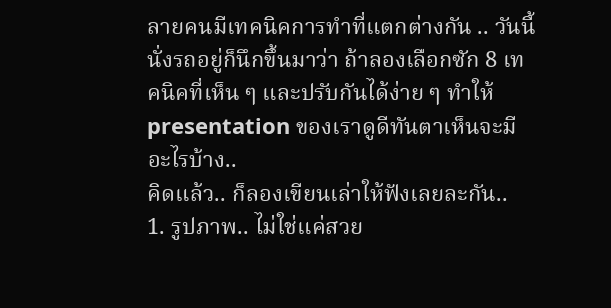ลายคนมีเทคนิคการทำที่แตกต่างกัน .. วันนี้นั่งรถอยู่ก็นึกขึ้นมาว่า ถ้าลองเลือกซัก 8 เทคนิคที่เห็น ๆ และปรับกันได้ง่าย ๆ ทำให้ presentation ของเราดูดีทันตาเห็นจะมีอะไรบ้าง..
คิดแล้ว.. ก็ลองเขียนเล่าให้ฟังเลยละกัน..
1. รูปภาพ.. ไม่ใช่แค่สวย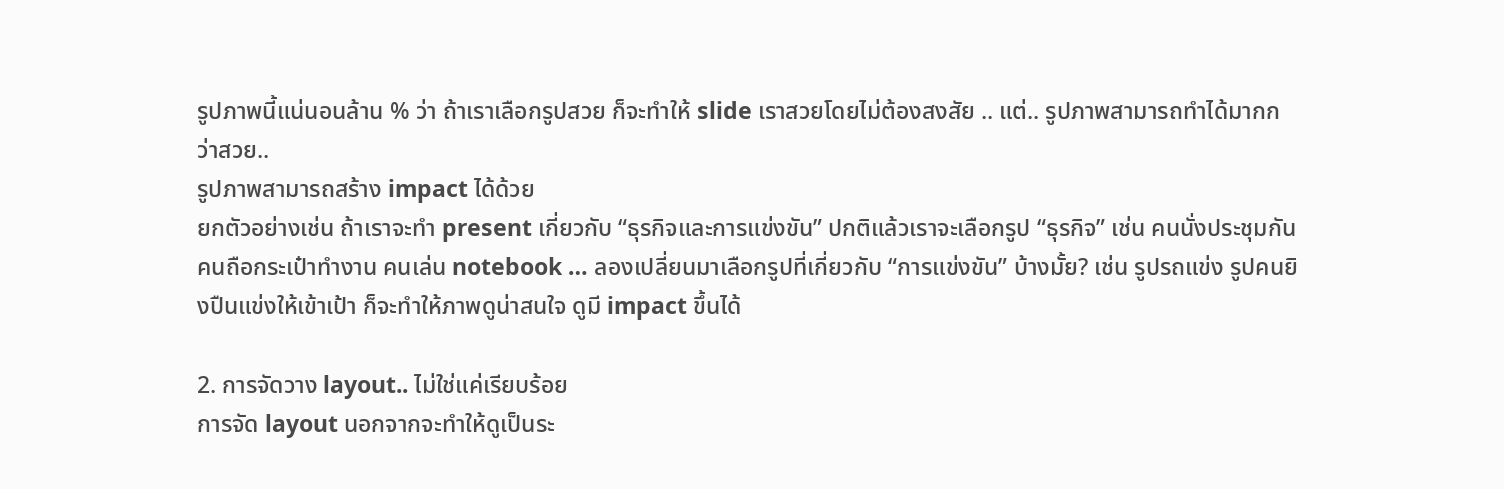รูปภาพนี้แน่นอนล้าน % ว่า ถ้าเราเลือกรูปสวย ก็จะทำให้ slide เราสวยโดยไม่ต้องสงสัย .. แต่.. รูปภาพสามารถทำได้มากกว่าสวย..
รูปภาพสามารถสร้าง impact ได้ด้วย
ยกตัวอย่างเช่น ถ้าเราจะทำ present เกี่ยวกับ “ธุรกิจและการแข่งขัน” ปกติแล้วเราจะเลือกรูป “ธุรกิจ” เช่น คนนั่งประชุมกัน คนถือกระเป๋าทำงาน คนเล่น notebook … ลองเปลี่ยนมาเลือกรูปที่เกี่ยวกับ “การแข่งขัน” บ้างมั้ย? เช่น รูปรถแข่ง รูปคนยิงปืนแข่งให้เข้าเป้า ก็จะทำให้ภาพดูน่าสนใจ ดูมี impact ขึ้นได้

2. การจัดวาง layout.. ไม่ใช่แค่เรียบร้อย
การจัด layout นอกจากจะทำให้ดูเป็นระ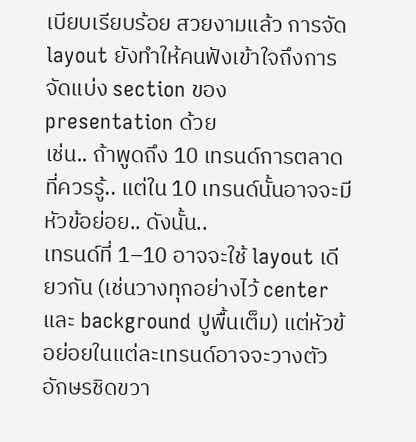เบียบเรียบร้อย สวยงามแล้ว การจัด layout ยังทำให้คนฟังเข้าใจถึงการจัดแบ่ง section ของ presentation ด้วย
เช่น.. ถ้าพูดถึง 10 เทรนด์การตลาดที่ควรรู้.. แต่ใน 10 เทรนด์นั้นอาจจะมีหัวข้อย่อย.. ดังนั้น..
เทรนด์ที่ 1–10 อาจจะใช้ layout เดียวกัน (เช่นวางทุกอย่างไว้ center และ background ปูพื้นเต็ม) แต่หัวข้อย่อยในแต่ละเทรนด์อาจจะวางตัวอักษรชิดขวา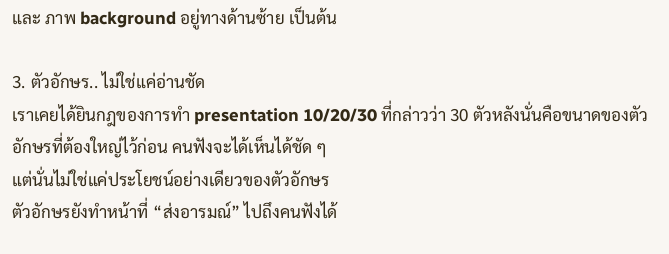และ ภาพ background อยู่ทางด้านซ้าย เป็นต้น

3. ตัวอักษร.. ไม่ใช่แค่อ่านชัด
เราเคยได้ยินกฎของการทำ presentation 10/20/30 ที่กล่าวว่า 30 ตัวหลังนั่นคือขนาดของตัวอักษรที่ต้องใหญ่ไว้ก่อน คนฟังจะได้เห็นได้ชัด ๆ
แต่นั่นไม่ใช่แค่ประโยชน์อย่างเดียวของตัวอักษร
ตัวอักษรยังทำหน้าที่ “ส่งอารมณ์” ไปถึงคนฟังได้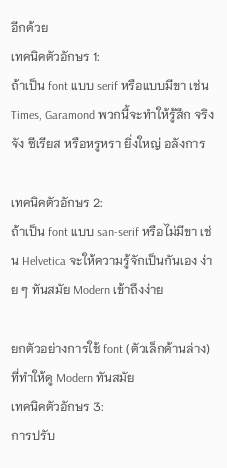อีกด้วย
เทคนิคตัวอักษร 1:
ถ้าเป็น font แบบ serif หรือแบบมีขา เช่น Times, Garamond พวกนี้จะทำให้รู้สึก จริงจัง ซีเรียส หรือหรูหรา ยิ่งใหญ่ อลังการ

เทคนิคตัวอักษร 2:
ถ้าเป็น font แบบ san-serif หรือไม่มีขา เช่น Helvetica จะให้ความรู้จักเป็นกันเอง ง่าย ๆ ทันสมัย Modern เข้าถึงง่าย

ยกตัวอย่างการใช้ font (ตัวเล็กด้านล่าง) ที่ทำให้ดู Modern ทันสมัย
เทคนิคตัวอักษร 3:
การปรับ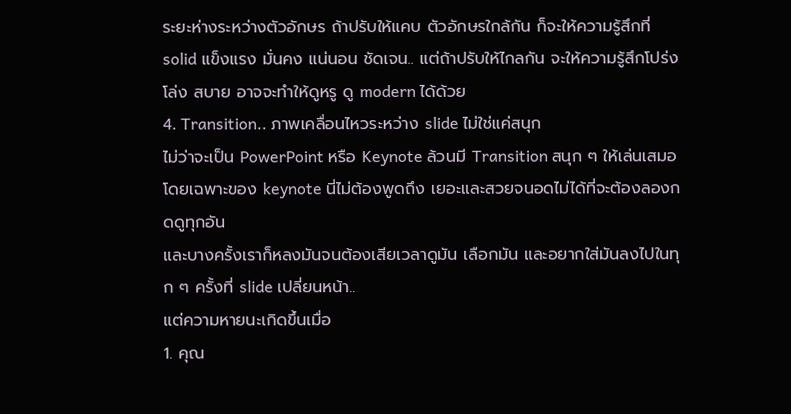ระยะห่างระหว่างตัวอักษร ถ้าปรับให้แคบ ตัวอักษรใกล้กัน ก็จะให้ความรู้สึกที่ solid แข็งแรง มั่นคง แน่นอน ชัดเจน.. แต่ถ้าปรับให้ไกลกัน จะให้ความรู้สึกโปร่งโล่ง สบาย อาจจะทำให้ดูหรู ดู modern ได้ด้วย
4. Transition.. ภาพเคลื่อนไหวระหว่าง slide ไม่ใช่แค่สนุก
ไม่ว่าจะเป็น PowerPoint หรือ Keynote ล้วนมี Transition สนุก ๆ ให้เล่นเสมอ
โดยเฉพาะของ keynote นี่ไม่ต้องพูดถึง เยอะและสวยจนอดไม่ได้ที่จะต้องลองกดดูทุกอัน
และบางครั้งเราก็หลงมันจนต้องเสียเวลาดูมัน เลือกมัน และอยากใส่มันลงไปในทุก ๆ ครั้งที่ slide เปลี่ยนหน้า..
แต่ความหายนะเกิดขึ้นเมื่อ
1. คุณ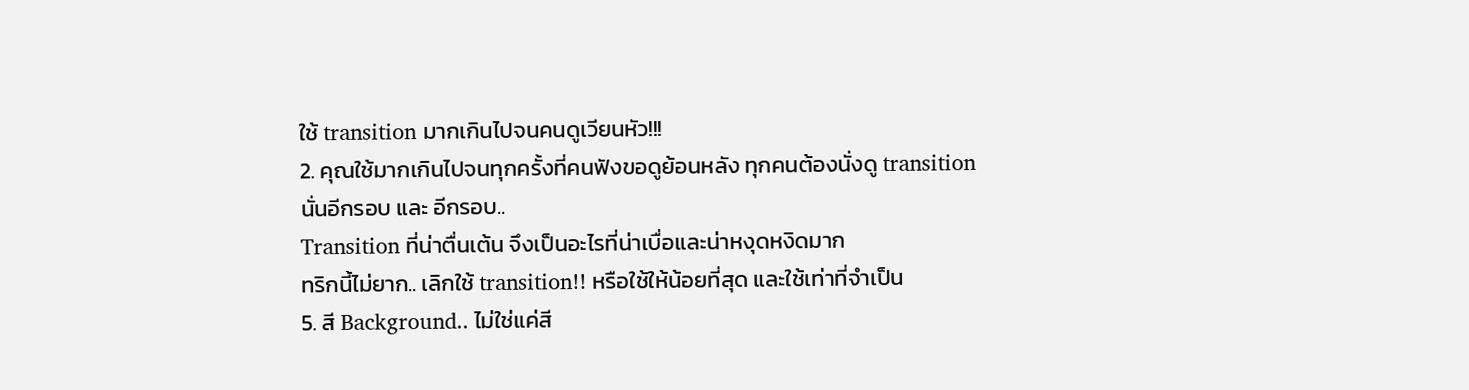ใช้ transition มากเกินไปจนคนดูเวียนหัว!!!
2. คุณใช้มากเกินไปจนทุกครั้งที่คนฟังขอดูย้อนหลัง ทุกคนต้องนั่งดู transition นั่นอีกรอบ และ อีกรอบ..
Transition ที่น่าตื่นเต้น จึงเป็นอะไรที่น่าเบื่อและน่าหงุดหงิดมาก
ทริกนี้ไม่ยาก.. เลิกใช้ transition!! หรือใช้ให้น้อยที่สุด และใช้เท่าที่จำเป็น
5. สี Background.. ไม่ใช่แค่สี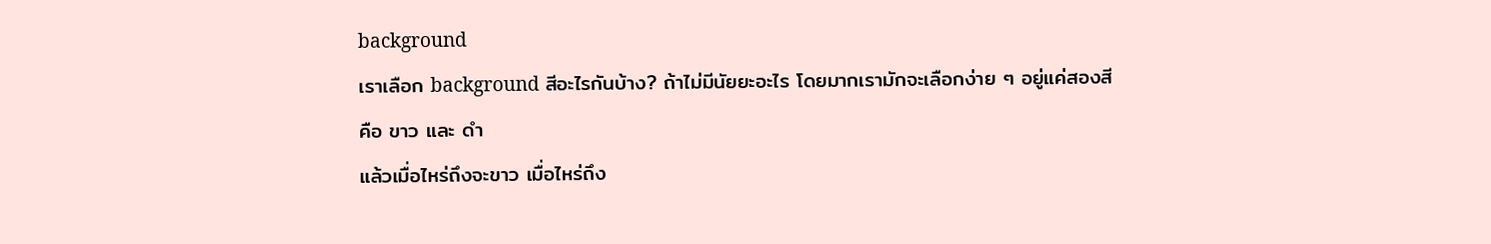background
เราเลือก background สีอะไรกันบ้าง? ถ้าไม่มีนัยยะอะไร โดยมากเรามักจะเลือกง่าย ๆ อยู่แค่สองสี คือ ขาว และ ดำ
แล้วเมื่อไหร่ถึงจะขาว เมื่อไหร่ถึง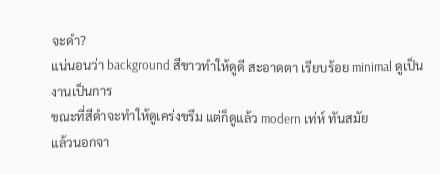จะดำ?
แน่นอนว่า background สีขาวทำให้ดูดี สะอาดตา เรียบร้อย minimal ดูเป็นงานเป็นการ
ขณะที่สีดำจะทำให้ดูเคร่งขรึม แต่ก็ดูแล้ว modern เท่ห์ ทันสมัย
แล้วนอกจา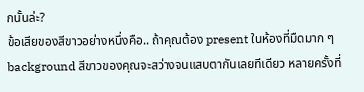กนั้นล่ะ?
ข้อเสียของสีขาวอย่างหนึ่งคือ.. ถ้าคุณต้อง present ในห้องที่มืดมาก ๆ background สีขาวของคุณจะสว่างจนแสบตากันเลยทีเดียว หลายครั้งที่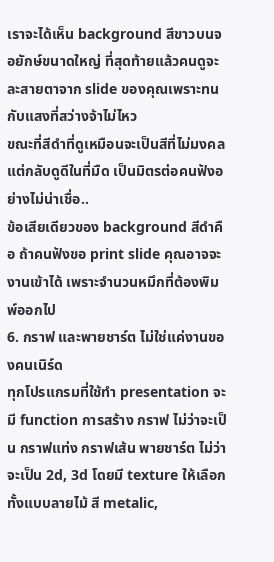เราจะได้เห็น background สีขาวบนจอยักษ์ขนาดใหญ่ ที่สุดท้ายแล้วคนดูจะละสายตาจาก slide ของคุณเพราะทนกับแสงที่สว่างจ้าไม่ไหว
ขณะที่สีดำที่ดูเหมือนจะเป็นสีที่ไม่มงคล แต่กลับดูดีในที่มืด เป็นมิตรต่อคนฟังอย่างไม่น่าเชื่อ..
ข้อเสียเดียวของ background สีดำคือ ถ้าคนฟังขอ print slide คุณอาจจะงานเข้าได้ เพราะจำนวนหมึกที่ต้องพิมพ์ออกไป
6. กราฟ และพายชาร์ต ไม่ใช่แค่งานของคนเนิร์ด
ทุกโปรแกรมที่ใช้ทำ presentation จะมี function การสร้าง กราฟ ไม่ว่าจะเป็น กราฟแท่ง กราฟเส้น พายชาร์ต ไม่ว่าจะเป็น 2d, 3d โดยมี texture ให้เลือกทั้งแบบลายไม้ สี metalic,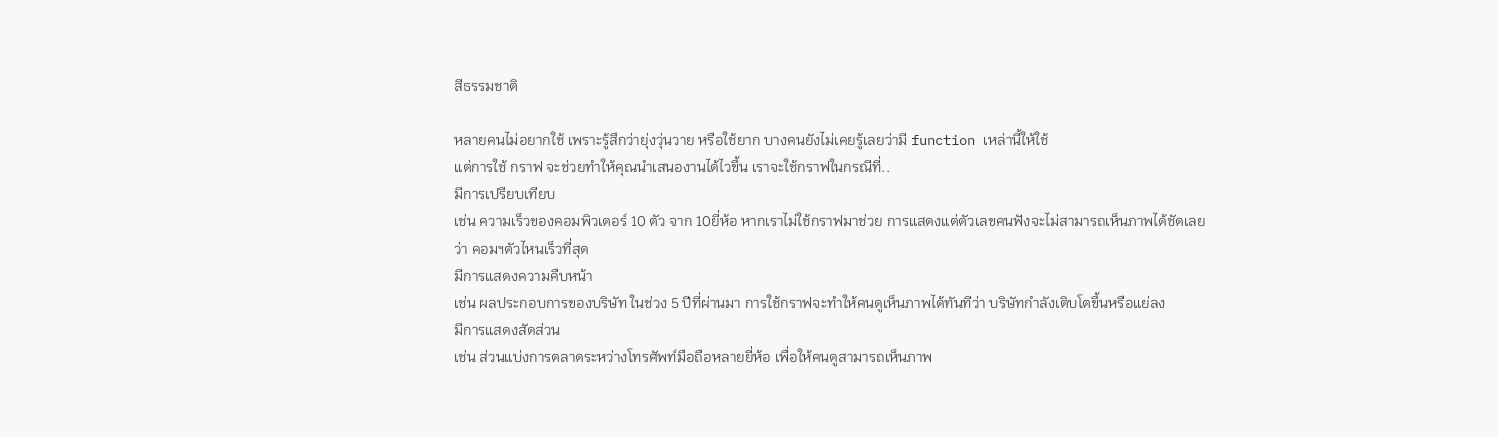สีธรรมชาติ

หลายคนไม่อยากใช้ เพราะรู้สึกว่ายุ่งวุ่นวาย หรือใช้ยาก บางคนยังไม่เคยรู้เลยว่ามี function เหล่านี้ให้ใช้
แต่การใช้ กราฟ จะช่วยทำให้คุณนำเสนองานได้ไวขึ้น เราจะใช้กราฟในกรณีที่..
มีการเปรียบเทียบ
เช่น ความเร็วของคอมพิวเตอร์ 10 ตัว จาก 10ยี่ห้อ หากเราไม่ใช้กราฟมาช่วย การแสดงแต่ตัวเลขคนฟังจะไม่สามารถเห็นภาพได้ชัดเลยว่า คอมฯตัวไหนเร็วที่สุด
มีการแสดงความคืบหน้า
เช่น ผลประกอบการของบริษัท ในช่วง 5 ปีที่ผ่านมา การใช้กราฟจะทำให้คนดูเห็นภาพได้ทันทีว่า บริษัทกำลังเติบโตขึ้นหรือแย่ลง
มีการแสดงสัดส่วน
เช่น ส่วนแบ่งการตลาดระหว่างโทรศัพท์มือถือหลายยี่ห้อ เพื่อให้คนดูสามารถเห็นภาพ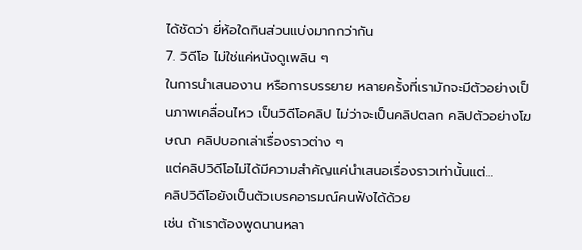ได้ชัดว่า ยี่ห้อใดกินส่วนแบ่งมากกว่ากัน
7. วิดีโอ ไม่ใช่แค่หนังดูเพลิน ๆ
ในการนำเสนองาน หรือการบรรยาย หลายครั้งที่เรามักจะมีตัวอย่างเป็นภาพเคลื่อนไหว เป็นวิดีโอคลิป ไม่ว่าจะเป็นคลิปตลก คลิปตัวอย่างโฆษณา คลิปบอกเล่าเรื่องราวต่าง ๆ
แต่คลิปวิดีโอไม่ได้มีความสำคัญแค่นำเสนอเรื่องราวเท่านั้นแต่…
คลิปวิดีโอยังเป็นตัวเบรคอารมณ์คนฟังได้ด้วย
เช่น ถ้าเราต้องพูดนานหลา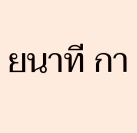ยนาที กา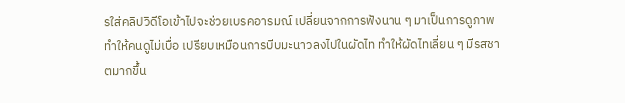รใส่คลิปวิดีโอเข้าไปจะช่วยเบรคอารมณ์ เปลี่ยนจากการฟังนาน ๆ มาเป็นการดูภาพ ทำให้คนดูไม่เบื่อ เปรียบเหมือนการบีบมะนาวลงไปในผัดไท ทำให้ผัดไทเลี่ยน ๆ มีรสชาตมากขึ้น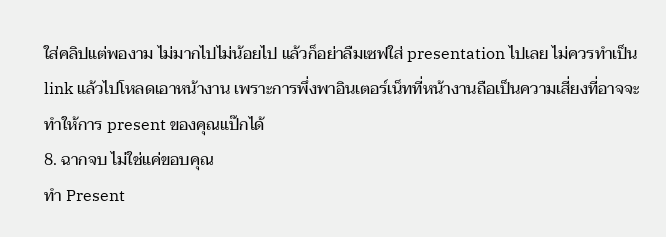ใส่คลิปแต่พองาม ไม่มากไปไม่น้อยไป แล้วก็อย่าลืมเซฟใส่ presentation ไปเลย ไม่ควรทำเป็น link แล้วไปโหลดเอาหน้างาน เพราะการพึ่งพาอินเตอร์เน็ทที่หน้างานถือเป็นความเสี่ยงที่อาจจะทำให้การ present ของคุณแป๊กได้
8. ฉากจบ ไม่ใช่แค่ขอบคุณ
ทำ Present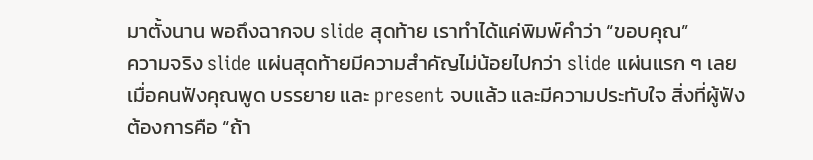มาตั้งนาน พอถึงฉากจบ slide สุดท้าย เราทำได้แค่พิมพ์คำว่า “ขอบคุณ”
ความจริง slide แผ่นสุดท้ายมีความสำคัญไม่น้อยไปกว่า slide แผ่นแรก ๆ เลย
เมื่อคนฟังคุณพูด บรรยาย และ present จบแล้ว และมีความประทับใจ สิ่งที่ผู้ฟังต้องการคือ “ถ้า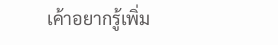เค้าอยากรู้เพิ่ม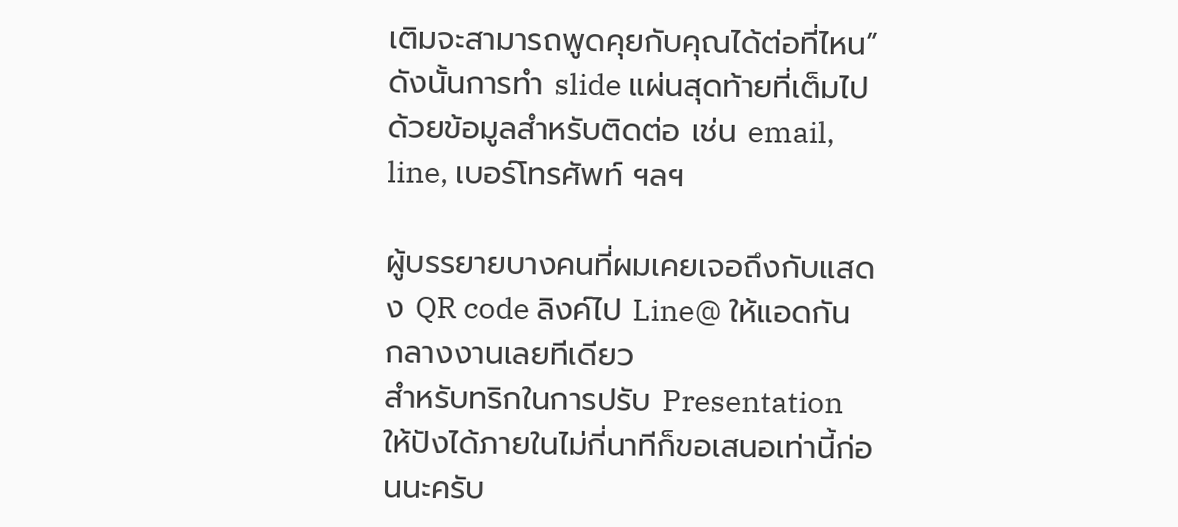เติมจะสามารถพูดคุยกับคุณได้ต่อที่ไหน”
ดังนั้นการทำ slide แผ่นสุดท้ายที่เต็มไปด้วยข้อมูลสำหรับติดต่อ เช่น email, line, เบอร์โทรศัพท์ ฯลฯ

ผู้บรรยายบางคนที่ผมเคยเจอถึงกับแสดง QR code ลิงค์ไป Line@ ให้แอดกันกลางงานเลยทีเดียว
สำหรับทริกในการปรับ Presentation ให้ปังได้ภายในไม่กี่นาทีก็ขอเสนอเท่านี้ก่อนนะครับ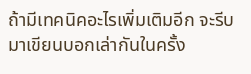ถ้ามีเทคนิคอะไรเพิ่มเติมอีก จะรีบมาเขียนบอกเล่ากันในครั้ง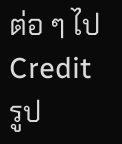ต่อ ๆ ไป
Credit รูป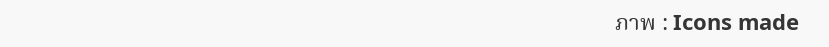ภาพ : Icons made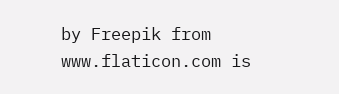by Freepik from www.flaticon.com is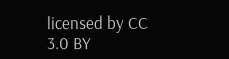licensed by CC 3.0 BY